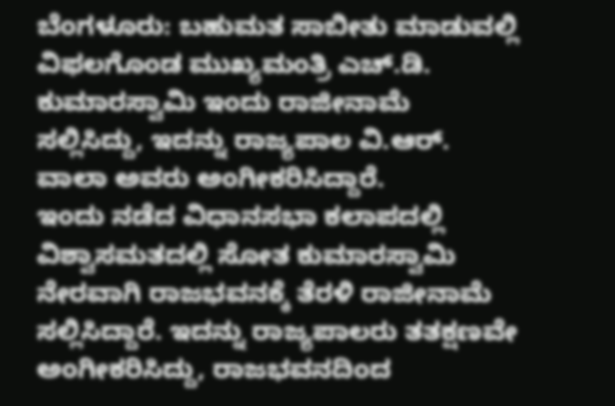ಬೆಂಗಳೂರು: ಬಹುಮತ ಸಾಬೀತು ಮಾಡುವಲ್ಲಿ ವಿಫಲಗೊಂಡ ಮುಖ್ಯಮಂತ್ರಿ ಎಚ್.ಡಿ. ಕುಮಾರಸ್ವಾಮಿ ಇಂದು ರಾಜೀನಾಮೆ ಸಲ್ಲಿಸಿದ್ದು, ಇದನ್ನು ರಾಜ್ಯಪಾಲ ವಿ.ಆರ್. ವಾಲಾ ಅವರು ಅಂಗೀಕರಿಸಿದ್ದಾರೆ.
ಇಂದು ನಡೆದ ವಿಧಾನಸಭಾ ಕಲಾಪದಲ್ಲಿ ವಿಶ್ವಾಸಮತದಲ್ಲಿ ಸೋತ ಕುಮಾರಸ್ವಾಮಿ ನೇರವಾಗಿ ರಾಜಭವನಕ್ಕೆ ತೆರಳಿ ರಾಜೀನಾಮೆ ಸಲ್ಲಿಸಿದ್ದಾರೆ. ಇದನ್ನು ರಾಜ್ಯಪಾಲರು ತತಕ್ಷಣವೇ ಅಂಗೀಕರಿಸಿದ್ದು, ರಾಜಭವನದಿಂದ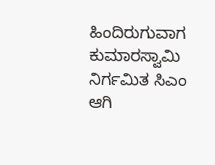ಹಿಂದಿರುಗುವಾಗ ಕುಮಾರಸ್ವಾಮಿ ನಿರ್ಗಮಿತ ಸಿಎಂ ಆಗಿ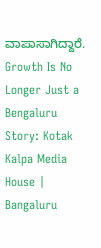ವಾಪಾಸಾಗಿದ್ದಾರೆ.
Growth Is No Longer Just a Bengaluru Story: Kotak
Kalpa Media House | Bangaluru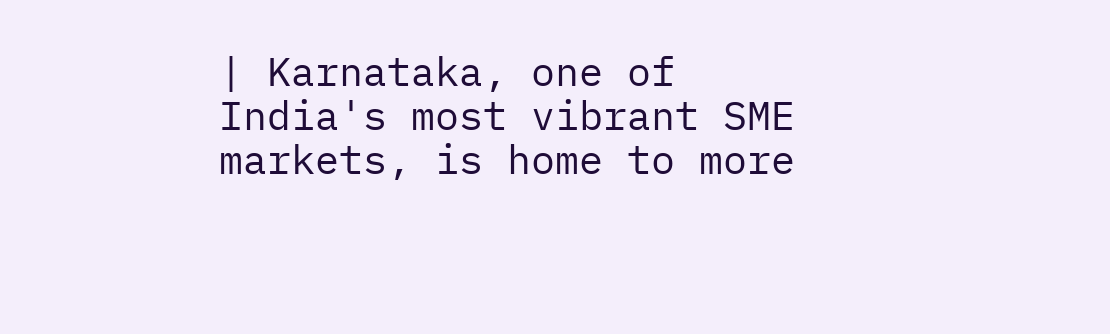| Karnataka, one of India's most vibrant SME markets, is home to more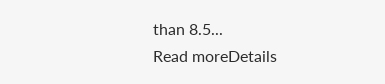than 8.5...
Read moreDetails